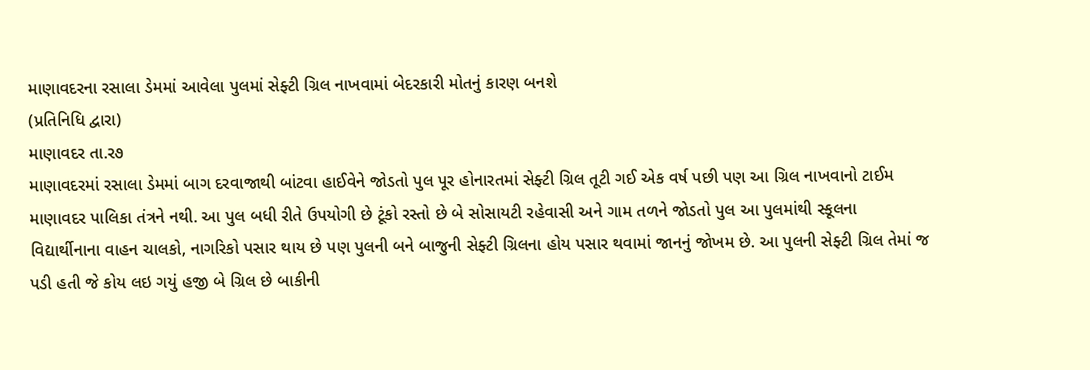માણાવદરના રસાલા ડેમમાં આવેલા પુલમાં સેફ્ટી ગ્રિલ નાખવામાં બેદરકારી મોતનું કારણ બનશે
(પ્રતિનિધિ દ્વારા)
માણાવદર તા.ર૭
માણાવદરમાં રસાલા ડેમમાં બાગ દરવાજાથી બાંટવા હાઈવેને જોડતો પુલ પૂર હોનારતમાં સેફ્ટી ગ્રિલ તૂટી ગઈ એક વર્ષ પછી પણ આ ગ્રિલ નાખવાનો ટાઈમ માણાવદર પાલિકા તંત્રને નથી. આ પુલ બધી રીતે ઉપયોગી છે ટૂંકો રસ્તો છે બે સોસાયટી રહેવાસી અને ગામ તળને જોડતો પુલ આ પુલમાંથી સ્કૂલના વિદ્યાર્થીનાના વાહન ચાલકો, નાગરિકો પસાર થાય છે પણ પુલની બને બાજુની સેફ્ટી ગ્રિલના હોય પસાર થવામાં જાનનું જોખમ છે. આ પુલની સેફ્ટી ગ્રિલ તેમાં જ પડી હતી જે કોય લઇ ગયું હજી બે ગ્રિલ છે બાકીની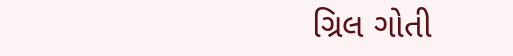ગ્રિલ ગોતી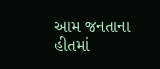આમ જનતાના હીતમાં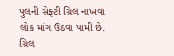પુલની સેફ્ટી ગ્રિલ નાખવા લોક માંગ ઉઠવા પામી છે. ગ્રિલ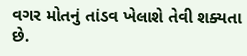વગર મોતનું તાંડવ ખેલાશે તેવી શક્યતા છે.